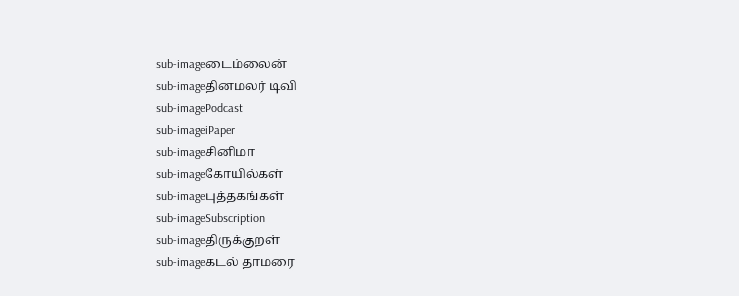sub-imageடைம்லைன்
sub-imageதினமலர் டிவி
sub-imagePodcast
sub-imageiPaper
sub-imageசினிமா
sub-imageகோயில்கள்
sub-imageபுத்தகங்கள்
sub-imageSubscription
sub-imageதிருக்குறள்
sub-imageகடல் தாமரை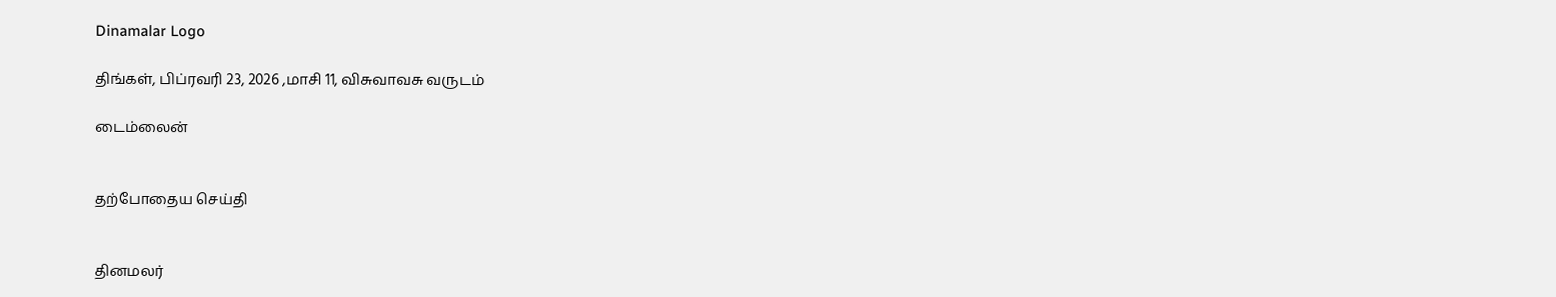Dinamalar Logo

திங்கள், பிப்ரவரி 23, 2026 ,மாசி 11, விசுவாவசு வருடம்

டைம்லைன்


தற்போதைய செய்தி


தினமலர்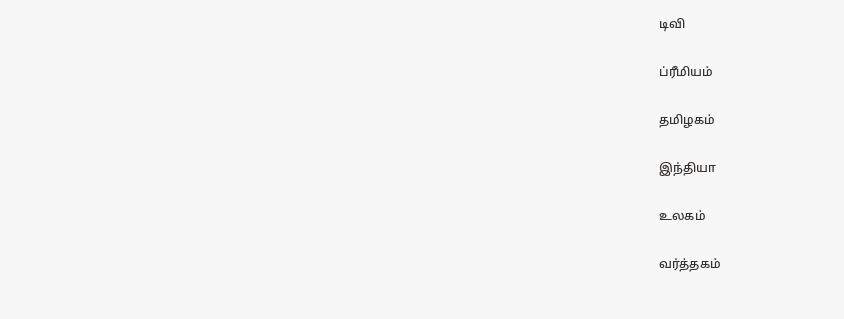டிவி


ப்ரீமியம்


தமிழகம்


இந்தியா


உலகம்


வர்த்தகம்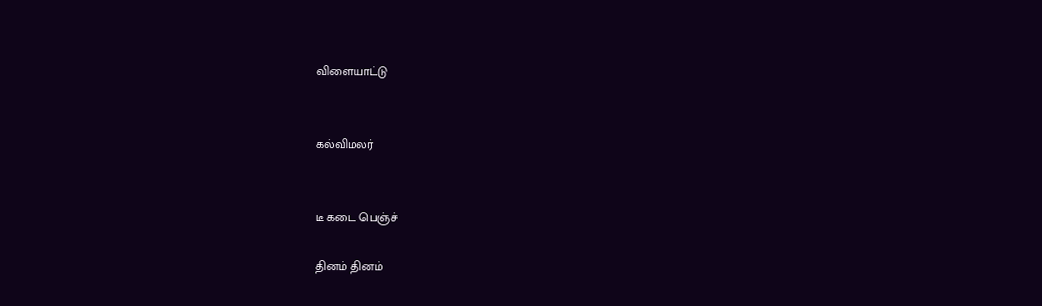விளையாட்டு


கல்விமலர்


டீ கடை பெஞ்ச்

தினம் தினம்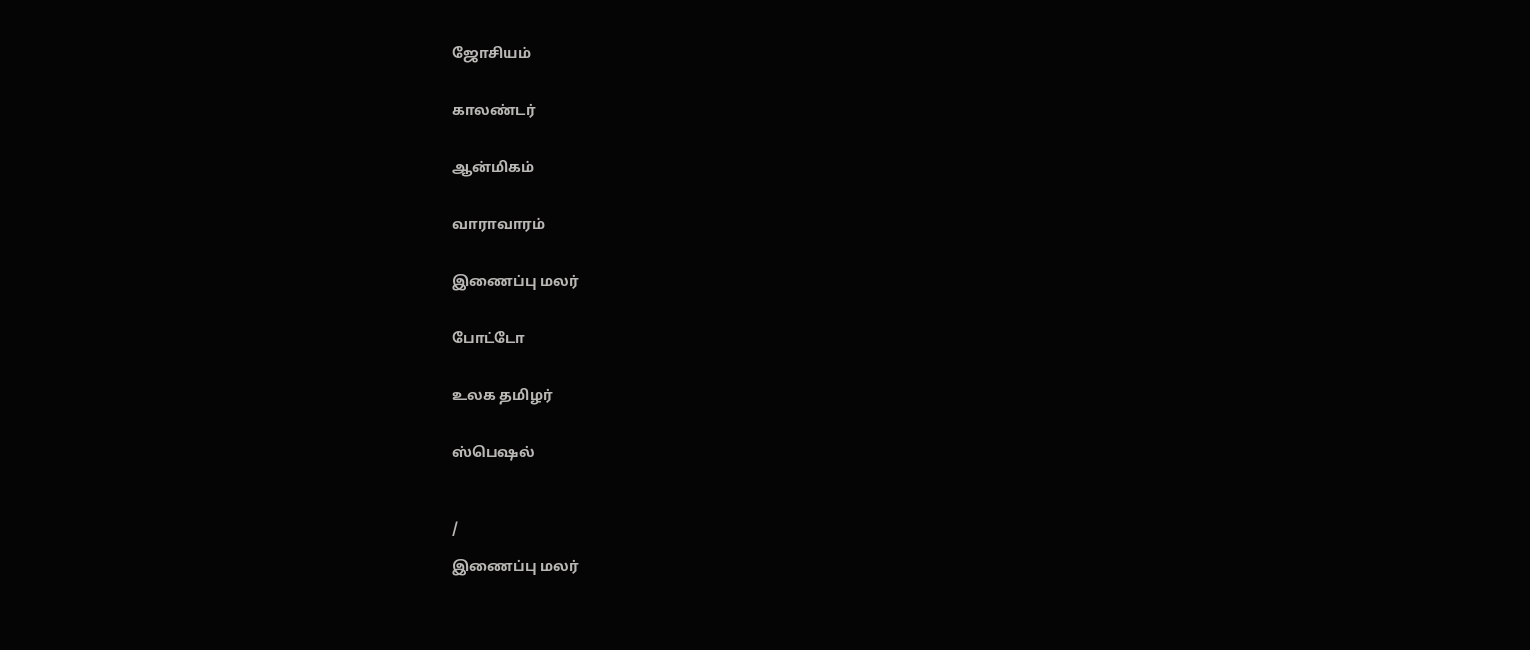ஜோசியம்


காலண்டர்


ஆன்மிகம்


வாராவாரம்


இணைப்பு மலர்


போட்டோ


உலக தமிழர்


ஸ்பெஷல்



/

இணைப்பு மலர்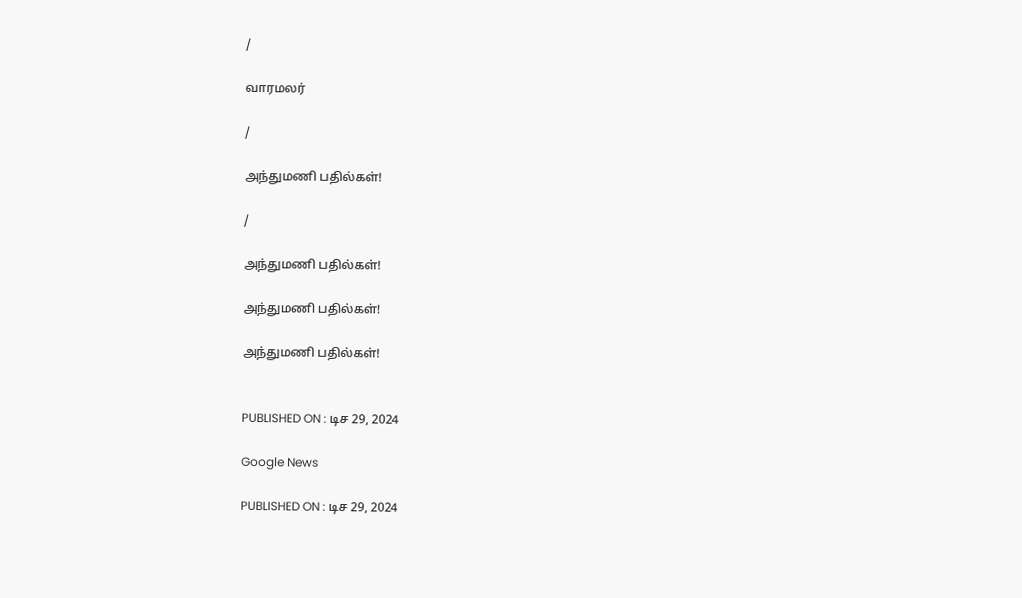/

வாரமலர்

/

அந்துமணி பதில்கள்!

/

அந்துமணி பதில்கள்!

அந்துமணி பதில்கள்!

அந்துமணி பதில்கள்!


PUBLISHED ON : டிச 29, 2024

Google News

PUBLISHED ON : டிச 29, 2024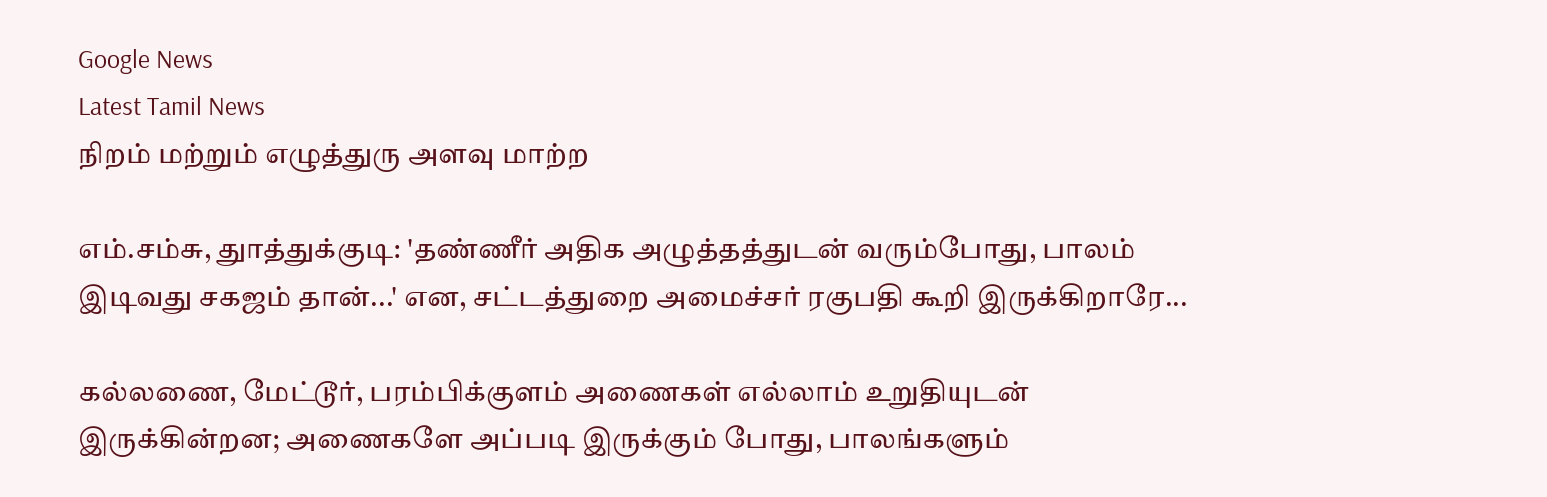Google News
Latest Tamil News
நிறம் மற்றும் எழுத்துரு அளவு மாற்ற

எம்.சம்சு, துாத்துக்குடி: 'தண்ணீர் அதிக அழுத்தத்துடன் வரும்போது, பாலம் இடிவது சகஜம் தான்...' என, சட்டத்துறை அமைச்சர் ரகுபதி கூறி இருக்கிறாரே...

கல்லணை, மேட்டூர், பரம்பிக்குளம் அணைகள் எல்லாம் உறுதியுடன் இருக்கின்றன; அணைகளே அப்படி இருக்கும் போது, பாலங்களும்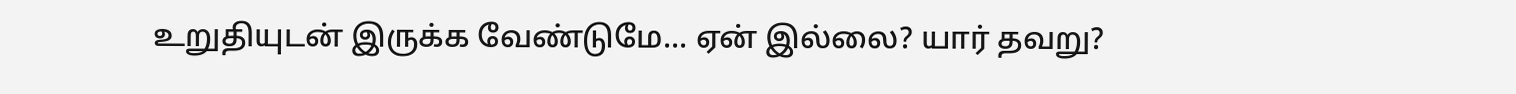உறுதியுடன் இருக்க வேண்டுமே... ஏன் இல்லை? யார் தவறு?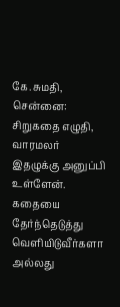கே.சுமதி, சென்னை: சிறுகதை எழுதி, வாரமலர் இதழுக்கு அனுப்பி உள்ளேன். கதையை தேர்ந்தெடுத்து வெளியிடுவீர்களா அல்லது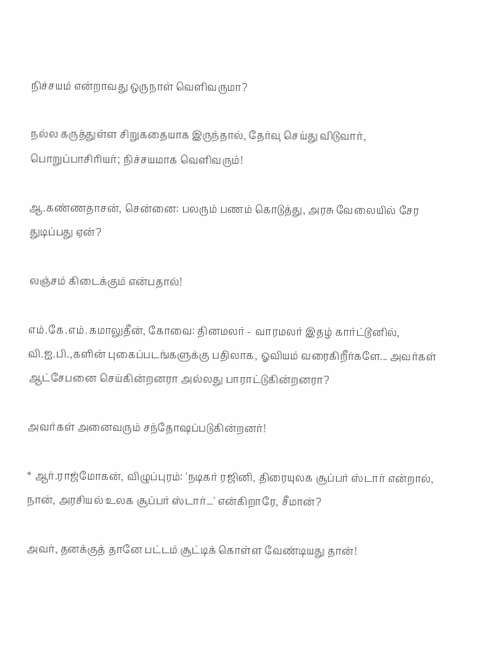நிச்சயம் என்றாவது ஒருநாள் வெளிவருமா?

நல்ல கருத்துள்ள சிறுகதையாக இருந்தால், தேர்வு செய்து விடுவார், பொறுப்பாசிரியர்; நிச்சயமாக வெளிவரும்!

ஆ.கண்ணதாசன், சென்னை: பலரும் பணம் கொடுத்து, அரசு வேலையில் சேர துடிப்பது ஏன்?

லஞ்சம் கிடைக்கும் என்பதால்!

எம்.கே.எம்.கமாலுதீன், கோவை: தினமலர் - வாரமலர் இதழ் கார்ட்டூனில், வி.ஐ.பி.,களின் புகைப்படங்களுக்கு பதிலாக, ஓவியம் வரைகிறீர்களே... அவர்கள் ஆட்சேபனை செய்கின்றனரா அல்லது பாராட்டுகின்றனரா?

அவர்கள் அனைவரும் சந்தோஷப்படுகின்றனர்!

* ஆர்.ராஜ்மோகன், விழுப்புரம்: 'நடிகர் ரஜினி, திரையுலக சூப்பர் ஸ்டார் என்றால், நான், அரசியல் உலக சூப்பர் ஸ்டார்...' என்கிறாரே, சீமான்?

அவர், தனக்குத் தானே பட்டம் சூட்டிக் கொள்ள வேண்டியது தான்!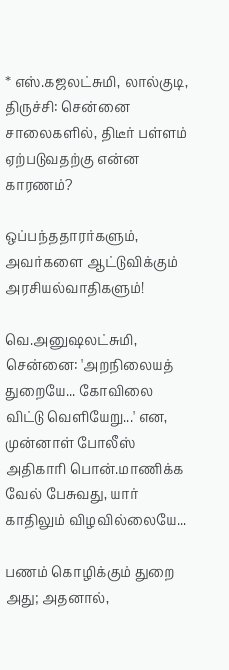* எஸ்.கஜலட்சுமி, லால்குடி, திருச்சி: சென்னை சாலைகளில், திடீர் பள்ளம் ஏற்படுவதற்கு என்ன காரணம்?

ஒப்பந்ததாரர்களும், அவர்களை ஆட்டுவிக்கும் அரசியல்வாதிகளும்!

வெ.அனுஷலட்சுமி, சென்னை: 'அறநிலையத் துறையே... கோவிலை விட்டு வெளியேறு...' என, முன்னாள் போலீஸ் அதிகாரி பொன்.மாணிக்க வேல் பேசுவது, யார் காதிலும் விழவில்லையே...

பணம் கொழிக்கும் துறை அது; அதனால்,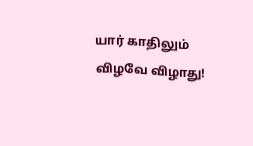யார் காதிலும் விழவே விழாது!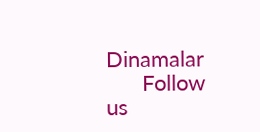Dinamalar
      Follow us